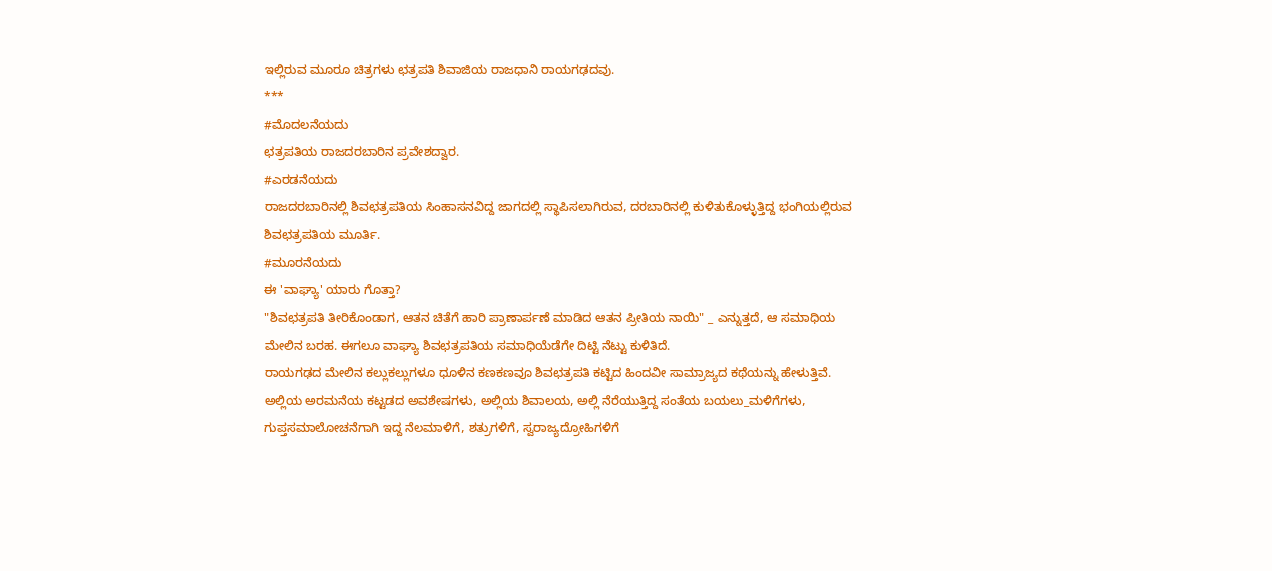ಇಲ್ಲಿರುವ ಮೂರೂ ಚಿತ್ರಗಳು ಛತ್ರಪತಿ ಶಿವಾಜಿಯ ರಾಜಧಾನಿ ರಾಯಗಢದವು.
***
#ಮೊದಲನೆಯದು
ಛತ್ರಪತಿಯ ರಾಜದರಬಾರಿನ ಪ್ರವೇಶದ್ವಾರ.
#ಎರಡನೆಯದು
ರಾಜದರಬಾರಿನಲ್ಲಿ ಶಿವಛತ್ರಪತಿಯ ಸಿಂಹಾಸನವಿದ್ದ ಜಾಗದಲ್ಲಿ ಸ್ಥಾಪಿಸಲಾಗಿರುವ, ದರಬಾರಿನಲ್ಲಿ ಕುಳಿತುಕೊಳ್ಳುತ್ತಿದ್ದ ಭಂಗಿಯಲ್ಲಿರುವ ಶಿವಛತ್ರಪತಿಯ ಮೂರ್ತಿ.
#ಮೂರನೆಯದು
ಈ 'ವಾಘ್ಯಾ' ಯಾರು ಗೊತ್ತಾ?
"ಶಿವಛತ್ರಪತಿ ತೀರಿಕೊಂಡಾಗ, ಆತನ ಚಿತೆಗೆ ಹಾರಿ ಪ್ರಾಣಾರ್ಪಣೆ ಮಾಡಿದ ಆತನ ಪ್ರೀತಿಯ ನಾಯಿ" _ ಎನ್ನುತ್ತದೆ, ಆ ಸಮಾಧಿಯ ಮೇಲಿನ ಬರಹ. ಈಗಲೂ ವಾಘ್ಯಾ ಶಿವಛತ್ರಪತಿಯ ಸಮಾಧಿಯೆಡೆಗೇ ದಿಟ್ಟಿ ನೆಟ್ಟು ಕುಳಿತಿದೆ.
ರಾಯಗಢದ ಮೇಲಿನ ಕಲ್ಲುಕಲ್ಲುಗಳೂ ಧೂಳಿನ ಕಣಕಣವೂ ಶಿವಛತ್ರಪತಿ ಕಟ್ಟಿದ ಹಿಂದವೀ ಸಾಮ್ರಾಜ್ಯದ ಕಥೆಯನ್ನು ಹೇಳುತ್ತಿವೆ. ಅಲ್ಲಿಯ ಅರಮನೆಯ ಕಟ್ಟಡದ ಅವಶೇಷಗಳು, ಅಲ್ಲಿಯ ಶಿವಾಲಯ, ಅಲ್ಲಿ ನೆರೆಯುತ್ತಿದ್ದ ಸಂತೆಯ ಬಯಲು_ಮಳಿಗೆಗಳು, ಗುಪ್ತಸಮಾಲೋಚನೆಗಾಗಿ ಇದ್ದ ನೆಲಮಾಳಿಗೆ, ಶತ್ರುಗಳಿಗೆ, ಸ್ವರಾಜ್ಯದ್ರೋಹಿಗಳಿಗೆ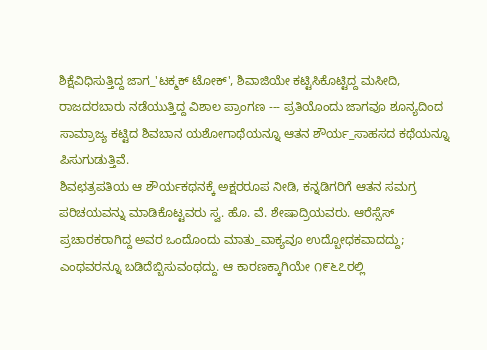ಶಿಕ್ಷೆವಿಧಿಸುತ್ತಿದ್ದ ಜಾಗ_'ಟಕ್ಮಕ್ ಟೋಕ್', ಶಿವಾಜಿಯೇ ಕಟ್ಟಿಸಿಕೊಟ್ಟಿದ್ದ ಮಸೀದಿ, ರಾಜದರಬಾರು ನಡೆಯುತ್ತಿದ್ದ ವಿಶಾಲ ಪ್ರಾಂಗಣ --- ಪ್ರತಿಯೊಂದು ಜಾಗವೂ ಶೂನ್ಯದಿಂದ ಸಾಮ್ರಾಜ್ಯ ಕಟ್ಟಿದ ಶಿವಬಾನ ಯಶೋಗಾಥೆಯನ್ನೂ ಆತನ ಶೌರ್ಯ_ಸಾಹಸದ ಕಥೆಯನ್ನೂ ಪಿಸುಗುಡುತ್ತಿವೆ.
ಶಿವಛತ್ರಪತಿಯ ಆ ಶೌರ್ಯಕಥನಕ್ಕೆ ಅಕ್ಷರರೂಪ ನೀಡಿ, ಕನ್ನಡಿಗರಿಗೆ ಆತನ ಸಮಗ್ರ ಪರಿಚಯವನ್ನು ಮಾಡಿಕೊಟ್ಟವರು ಸ್ವ. ಹೊ. ವೆ. ಶೇಷಾದ್ರಿಯವರು. ಆರೆಸ್ಸೆಸ್ ಪ್ರಚಾರಕರಾಗಿದ್ದ ಅವರ ಒಂದೊಂದು ಮಾತು_ವಾಕ್ಯವೂ ಉದ್ಬೋಧಕವಾದದ್ದು; ಎಂಥವರನ್ನೂ ಬಡಿದೆಬ್ಬಿಸುವಂಥದ್ದು. ಆ ಕಾರಣಕ್ಕಾಗಿಯೇ ೧೯೬೭ರಲ್ಲಿ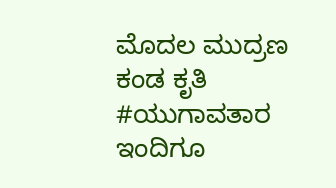ಮೊದಲ ಮುದ್ರಣ ಕಂಡ ಕೃತಿ #ಯುಗಾವತಾರ ಇಂದಿಗೂ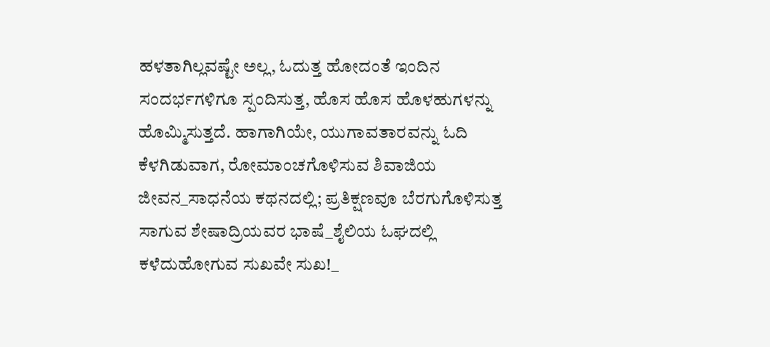ಹಳತಾಗಿಲ್ಲವಷ್ಟೇ ಅಲ್ಲ, ಓದುತ್ತ ಹೋದಂತೆ ಇಂದಿನ ಸಂದರ್ಭಗಳಿಗೂ ಸ್ಪಂದಿಸುತ್ತ, ಹೊಸ ಹೊಸ ಹೊಳಹುಗಳನ್ನು ಹೊಮ್ಮಿಸುತ್ತದೆ. ಹಾಗಾಗಿಯೇ, ಯುಗಾವತಾರವನ್ನು ಓದಿ ಕೆಳಗಿಡುವಾಗ, ರೋಮಾಂಚಗೊಳಿಸುವ ಶಿವಾಜಿಯ ಜೀವನ_ಸಾಧನೆಯ ಕಥನದಲ್ಲಿ; ಪ್ರತಿಕ್ಷಣವೂ ಬೆರಗುಗೊಳಿಸುತ್ತ ಸಾಗುವ ಶೇಷಾದ್ರಿಯವರ ಭಾಷೆ_ಶೈಲಿಯ ಓಘದಲ್ಲಿ ಕಳೆದುಹೋಗುವ ಸುಖವೇ ಸುಖ!_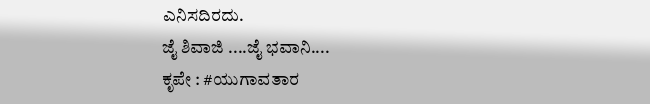ಎನಿಸದಿರದು.
ಜೈ ಶಿವಾಜಿ ....ಜೈ ಭವಾನಿ....
ಕೃಪೇ : #ಯುಗಾವತಾರ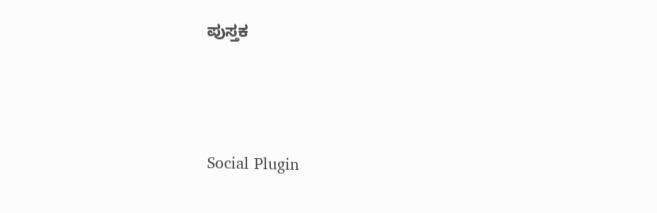ಪುಸ್ತಕ




Social Plugin